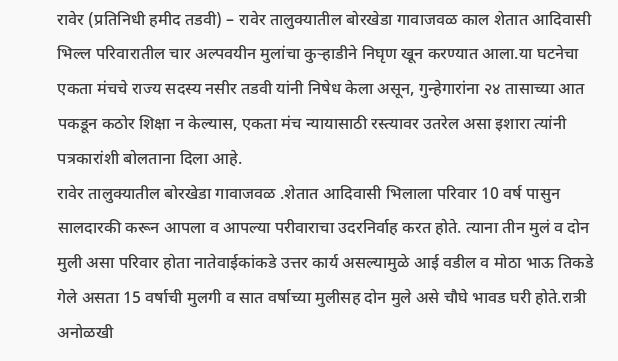रावेर (प्रतिनिधी हमीद तडवी) – रावेर तालुक्यातील बोरखेडा गावाजवळ काल शेतात आदिवासी भिल्ल परिवारातील चार अल्पवयीन मुलांचा कुऱ्हाडीने निघृण खून करण्यात आला.या घटनेचा एकता मंचचे राज्य सदस्य नसीर तडवी यांनी निषेध केला असून, गुन्हेगारांना २४ तासाच्या आत पकडून कठोर शिक्षा न केल्यास, एकता मंच न्यायासाठी रस्त्यावर उतरेल असा इशारा त्यांनी पत्रकारांशी बोलताना दिला आहे.
रावेर तालुक्यातील बोरखेडा गावाजवळ .शेतात आदिवासी भिलाला परिवार 10 वर्ष पासुन सालदारकी करून आपला व आपल्या परीवाराचा उदरनिर्वाह करत होते. त्याना तीन मुलं व दोन मुली असा परिवार होता नातेवाईकांकडे उत्तर कार्य असल्यामुळे आई वडील व मोठा भाऊ तिकडे गेले असता 15 वर्षाची मुलगी व सात वर्षाच्या मुलीसह दोन मुले असे चौघे भावड घरी होते.रात्री अनोळखी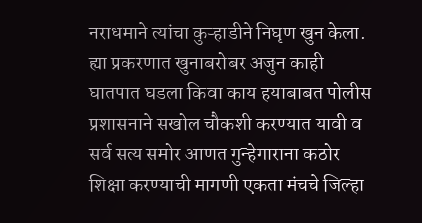नराधमाने त्यांचा कुऱ्हाडीने निघृण खुन केला.
ह्या प्रकरणात खुनाबरोबर अजुन काही घातपात घडला किवा काय हयाबाबत पोलीस प्रशासनाने सखोल चौकशी करण्यात यावी व सर्व सत्य समोर आणत गुन्हेगाराना कठोर शिक्षा करण्याची मागणी एकता मंचचे जिल्हा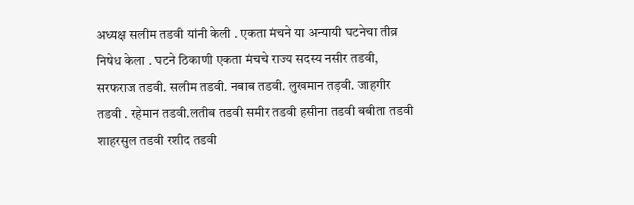अध्यक्ष सलीम तडवी यांनी केली . एकता मंचने या अन्यायी घटनेचा तीव्र निषेध केला . घटने ठिकाणी एकता मंचचे राज्य सदस्य नसीर तडवी, सरफराज तडवी. सलीम तडवी. नबाब तडवी. लुखमान तड़वी. जाहगीर तडवी . रहेमान तडवी.लतीब तडवी समीर तडवी हसीना तडवी बबीता तडवी शाहरसुल तडवी रशीद तडवी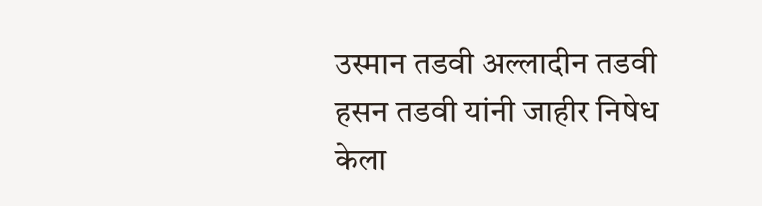उस्मान तडवी अल्लादीन तडवी हसन तडवी यांनी जाहीर निषेध केला